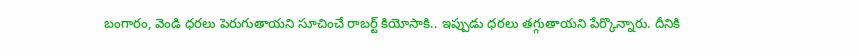బంగారం, వెండి ధరలు పెరుగుతాయని సూచించే రాబర్ట్ కియోసాకి.. ఇప్పుడు ధరలు తగ్గుతాయని పేర్కొన్నారు. దీనికి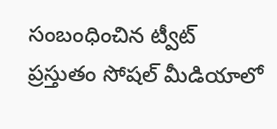సంబంధించిన ట్వీట్ ప్రస్తుతం సోషల్ మీడియాలో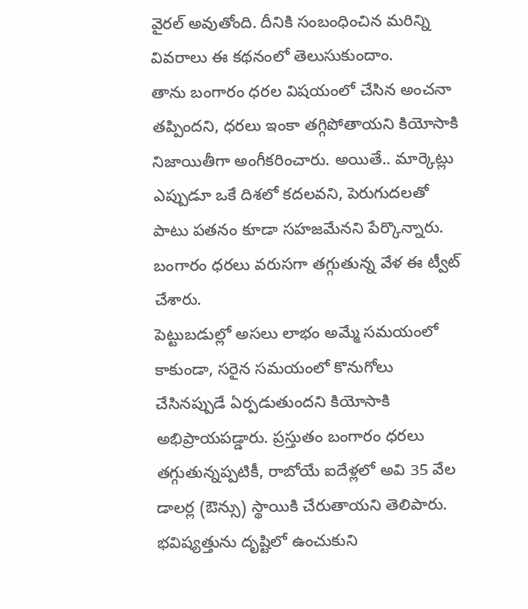వైరల్ అవుతోంది. దీనికి సంబంధించిన మరిన్ని వివరాలు ఈ కథనంలో తెలుసుకుందాం.
తాను బంగారం ధరల విషయంలో చేసిన అంచనా తప్పిందని, ధరలు ఇంకా తగ్గిపోతాయని కియోసాకి నిజాయితీగా అంగీకరించారు. అయితే.. మార్కెట్లు ఎప్పుడూ ఒకే దిశలో కదలవని, పెరుగుదలతో పాటు పతనం కూడా సహజమేనని పేర్కొన్నారు. బంగారం ధరలు వరుసగా తగ్గుతున్న వేళ ఈ ట్వీట్ చేశారు.
పెట్టుబడుల్లో అసలు లాభం అమ్మే సమయంలో కాకుండా, సరైన సమయంలో కొనుగోలు చేసినప్పుడే ఏర్పడుతుందని కియోసాకి అభిప్రాయపడ్డారు. ప్రస్తుతం బంగారం ధరలు తగ్గుతున్నప్పటికీ, రాబోయే ఐదేళ్లలో అవి 35 వేల డాలర్ల (ఔన్సు) స్థాయికి చేరుతాయని తెలిపారు. భవిష్యత్తును దృష్టిలో ఉంచుకుని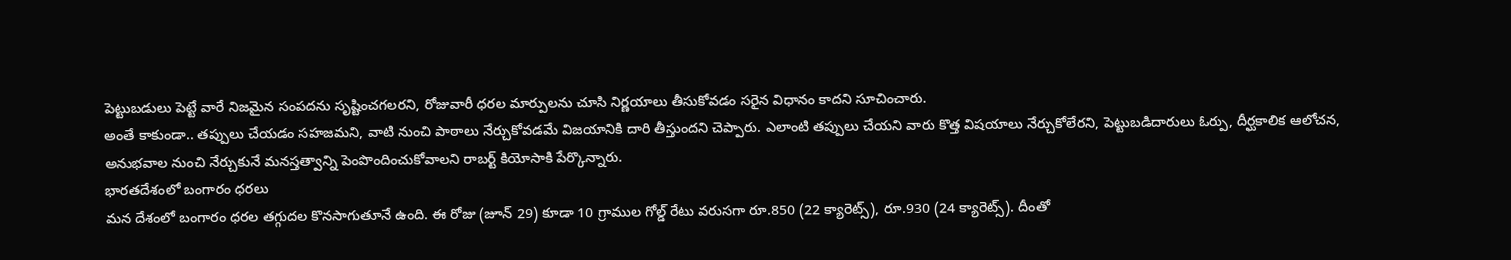పెట్టుబడులు పెట్టే వారే నిజమైన సంపదను సృష్టించగలరని, రోజువారీ ధరల మార్పులను చూసి నిర్ణయాలు తీసుకోవడం సరైన విధానం కాదని సూచించారు.
అంతే కాకుండా.. తప్పులు చేయడం సహజమని, వాటి నుంచి పాఠాలు నేర్చుకోవడమే విజయానికి దారి తీస్తుందని చెప్పారు. ఎలాంటి తప్పులు చేయని వారు కొత్త విషయాలు నేర్చుకోలేరని, పెట్టుబడిదారులు ఓర్పు, దీర్ఘకాలిక ఆలోచన, అనుభవాల నుంచి నేర్చుకునే మనస్తత్వాన్ని పెంపొందించుకోవాలని రాబర్ట్ కియోసాకి పేర్కొన్నారు.
భారతదేశంలో బంగారం ధరలు
మన దేశంలో బంగారం ధరల తగ్గుదల కొనసాగుతూనే ఉంది. ఈ రోజు (జూన్ 29) కూడా 10 గ్రాముల గోల్డ్ రేటు వరుసగా రూ.850 (22 క్యారెట్స్), రూ.930 (24 క్యారెట్స్). దీంతో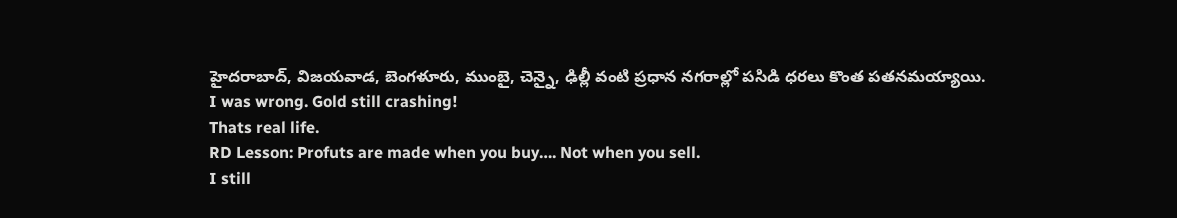హైదరాబాద్, విజయవాడ, బెంగళూరు, ముంబై, చెన్నై, ఢిల్లీ వంటి ప్రధాన నగరాల్లో పసిడి ధరలు కొంత పతనమయ్యాయి.
I was wrong. Gold still crashing!
Thats real life.
RD Lesson: Profuts are made when you buy…. Not when you sell.
I still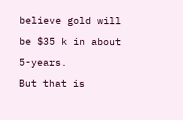believe gold will be $35 k in about 5-years.
But that is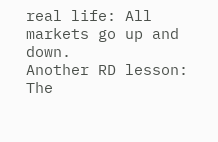real life: All markets go up and down.
Another RD lesson: The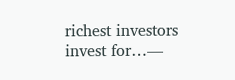richest investors invest for…—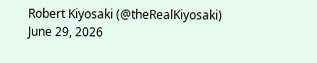Robert Kiyosaki (@theRealKiyosaki) June 29, 2026